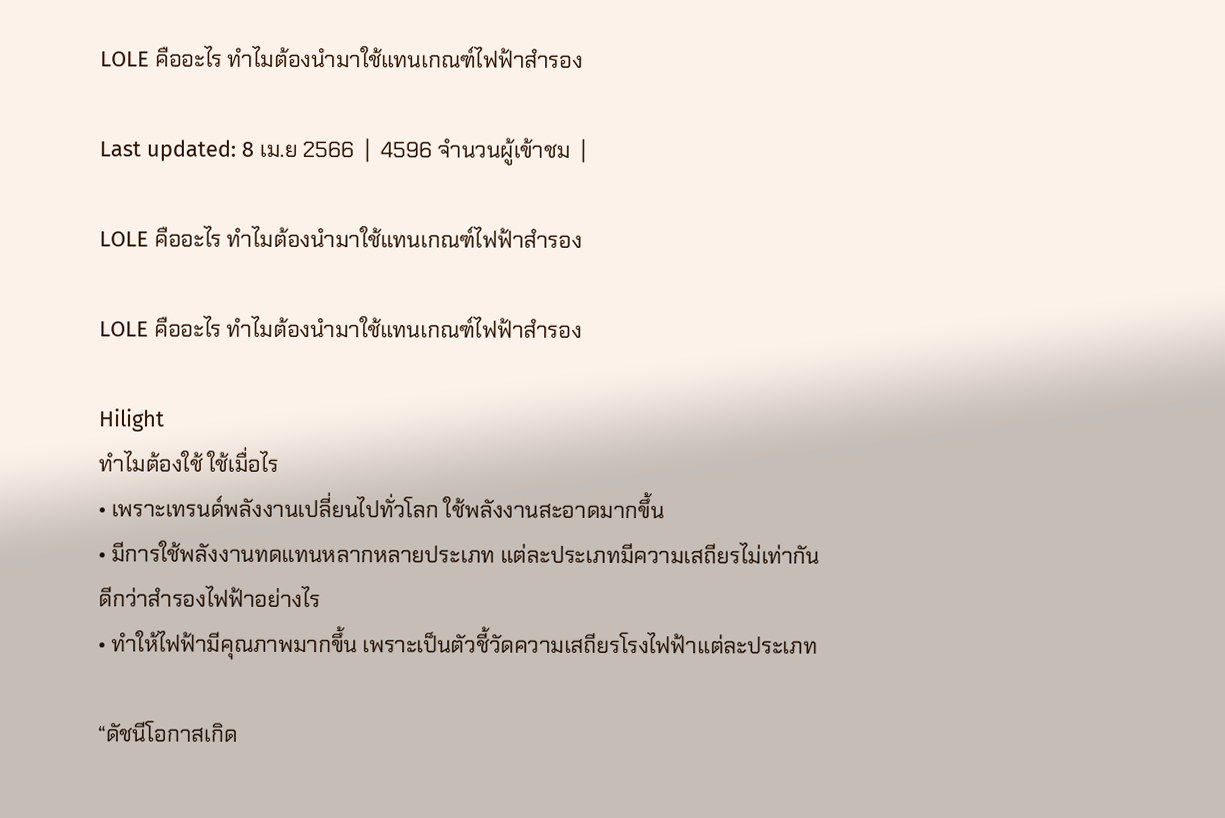LOLE คืออะไร ทำไมต้องนำมาใช้แทนเกณฑ์ไฟฟ้าสำรอง

Last updated: 8 เม.ย 2566  |  4596 จำนวนผู้เข้าชม  |

LOLE คืออะไร ทำไมต้องนำมาใช้แทนเกณฑ์ไฟฟ้าสำรอง

LOLE คืออะไร ทำไมต้องนำมาใช้แทนเกณฑ์ไฟฟ้าสำรอง

Hilight
ทำไมต้องใช้ ใช้เมื่อไร
• เพราะเทรนด์พลังงานเปลี่ยนไปทั่วโลก ใช้พลังงานสะอาดมากขึ้น
• มีการใช้พลังงานทดแทนหลากหลายประเภท แต่ละประเภทมีความเสถียรไม่เท่ากัน
ดีกว่าสำรองไฟฟ้าอย่างไร
• ทำให้ไฟฟ้ามีคุณภาพมากขึ้น เพราะเป็นตัวชี้วัดความเสถียรโรงไฟฟ้าแต่ละประเภท

“ดัชนีโอกาสเกิด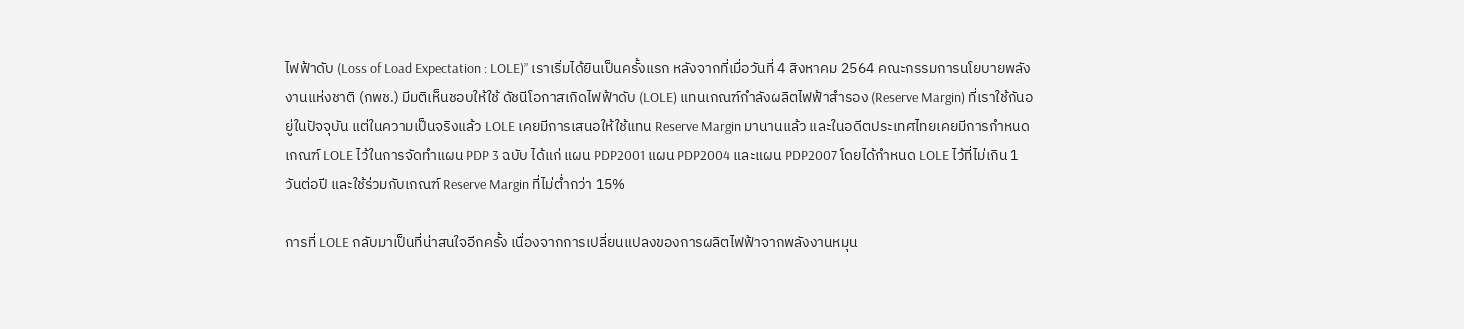ไฟฟ้าดับ (Loss of Load Expectation : LOLE)” เราเริ่มได้ยินเป็นครั้งแรก หลังจากที่เมื่อวันที่ 4 สิงหาคม 2564 คณะกรรมการนโยบายพลังงานแห่งชาติ (กพช.) มีมติเห็นชอบให้ใช้ ดัชนีโอกาสเกิดไฟฟ้าดับ (LOLE) แทนเกณฑ์กำลังผลิตไฟฟ้าสำรอง (Reserve Margin) ที่เราใช้กันอยู่ในปัจจุบัน แต่ในความเป็นจริงแล้ว LOLE เคยมีการเสนอให้ใช้แทน Reserve Margin มานานแล้ว และในอดีตประเทศไทยเคยมีการกำหนดเกณฑ์ LOLE ไว้ในการจัดทำแผน PDP 3 ฉบับ ได้แก่ แผน PDP2001 แผน PDP2004 และแผน PDP2007 โดยได้กำหนด LOLE ไว้ที่ไม่เกิน 1 วันต่อปี และใช้ร่วมกับเกณฑ์ Reserve Margin ที่ไม่ต่ำกว่า 15%

การที่ LOLE กลับมาเป็นที่น่าสนใจอีกครั้ง เนื่องจากการเปลี่ยนแปลงของการผลิตไฟฟ้าจากพลังงานหมุน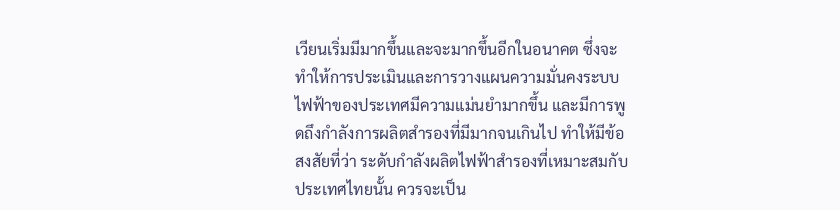เวียนเริ่มมีมากขึ้นและจะมากขึ้นอีกในอนาคต ซึ่งจะทำให้การประเมินและการวางแผนความมั่นคงระบบไฟฟ้าของประเทศมีความแม่นยำมากขึ้น และมีการพูดถึงกำลังการผลิตสำรองที่มีมากจนเกินไป ทำให้มีข้อสงสัยที่ว่า ระดับกำลังผลิตไฟฟ้าสำรองที่เหมาะสมกับประเทศไทยนั้น ควรจะเป็น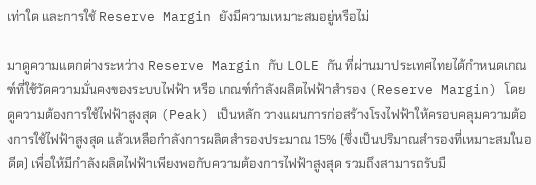เท่าใด และการใช้ Reserve Margin ยังมีความเหมาะสมอยู่หรือไม่

มาดูความแตกต่างระหว่าง Reserve Margin กับ LOLE กัน ที่ผ่านมาประเทศไทยได้กำหนดเกณฑ์ที่ใช้วัดความมั่นคงของระบบไฟฟ้า หรือ เกณฑ์กำลังผลิตไฟฟ้าสำรอง (Reserve Margin) โดยดูความต้องการใช้ไฟฟ้าสูงสุด (Peak) เป็นหลัก วางแผนการก่อสร้างโรงไฟฟ้าให้ครอบคลุมความต้องการใช้ไฟฟ้าสูงสุด แล้วเหลือกำลังการผลิตสำรองประมาณ 15% (ซึ่งเป็นปริมาณสำรองที่เหมาะสมในอดีต) เพื่อให้มีกำลังผลิตไฟฟ้าเพียงพอกับความต้องการไฟฟ้าสูงสุด รวมถึงสามารถรับมื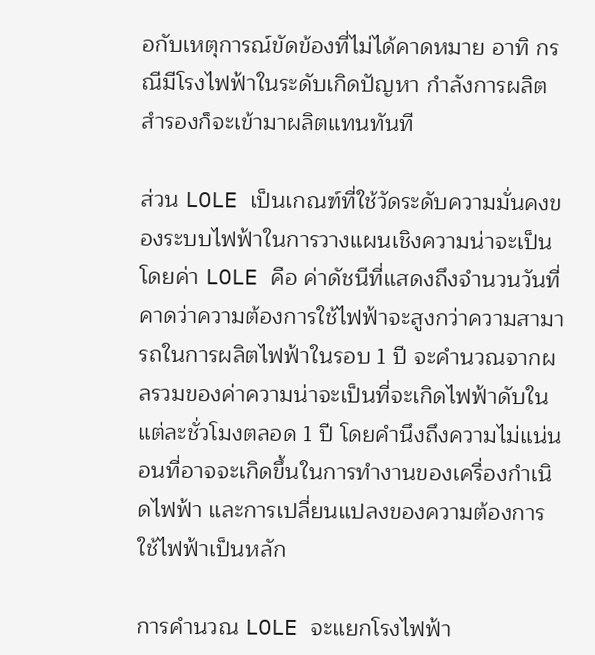อกับเหตุการณ์ขัดข้องที่ไม่ได้คาดหมาย อาทิ กรณีมีโรงไฟฟ้าในระดับเกิดปัญหา กำลังการผลิตสำรองก็จะเข้ามาผลิตแทนทันที

ส่วน LOLE เป็นเกณฑ์ที่ใช้วัดระดับความมั่นคงของระบบไฟฟ้าในการวางแผนเชิงความน่าจะเป็น โดยค่า LOLE คือ ค่าดัชนีที่แสดงถึงจำนวนวันที่คาดว่าความต้องการใช้ไฟฟ้าจะสูงกว่าความสามารถในการผลิตไฟฟ้าในรอบ 1 ปี จะคำนวณจากผลรวมของค่าความน่าจะเป็นที่จะเกิดไฟฟ้าดับในแต่ละชั่วโมงตลอด 1 ปี โดยคำนึงถึงความไม่แน่นอนที่อาจจะเกิดขึ้นในการทำงานของเครื่องกำเนิดไฟฟ้า และการเปลี่ยนแปลงของความต้องการใช้ไฟฟ้าเป็นหลัก

การคำนวณ LOLE จะแยกโรงไฟฟ้า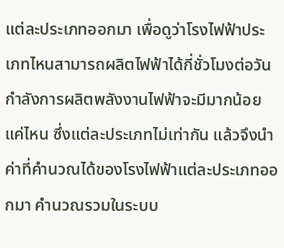แต่ละประเภทออกมา เพื่อดูว่าโรงไฟฟ้าประเภทไหนสามารถผลิตไฟฟ้าได้กี่ชั่วโมงต่อวัน กำลังการผลิตพลังงานไฟฟ้าจะมีมากน้อยแค่ไหน ซึ่งแต่ละประเภทไม่เท่ากัน แล้วจึงนำค่าที่คำนวณได้ของโรงไฟฟ้าแต่ละประเภทออกมา คำนวณรวมในระบบ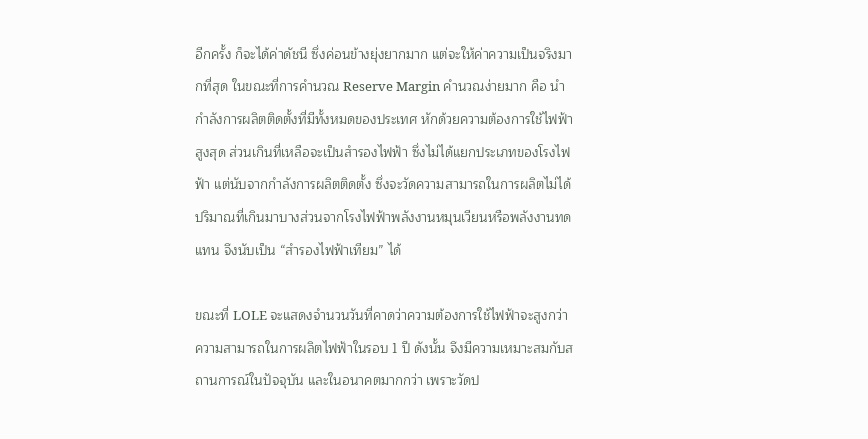อีกครั้ง ก็จะได้ค่าดัชนี ซึ่งค่อนข้างยุ่งยากมาก แต่จะให้ค่าความเป็นจริงมากที่สุด ในขณะที่การคำนวณ Reserve Margin คำนวณง่ายมาก คือ นำกำลังการผลิตติดตั้งที่มีทั้งหมดของประเทศ หักด้วยความต้องการใช้ไฟฟ้าสูงสุด ส่วนเกินที่เหลือจะเป็นสำรองไฟฟ้า ซึ่งไม่ได้แยกประเภทของโรงไฟฟ้า แต่นับจากกำลังการผลิตติดตั้ง ซึ่งจะวัดความสามารถในการผลิตไม่ได้ ปริมาณที่เกินมาบางส่วนจากโรงไฟฟ้าพลังงานหมุนเวียนหรือพลังงานทดแทน จึงนับเป็น “สำรองไฟฟ้าเทียม” ได้

ขณะที่ LOLE จะแสดงจำนวนวันที่คาดว่าความต้องการใช้ไฟฟ้าจะสูงกว่าความสามารถในการผลิตไฟฟ้าในรอบ 1 ปี ดังนั้น จึงมีความเหมาะสมกับสถานการณ์ในปัจจุบัน และในอนาคตมากกว่า เพราะวัดป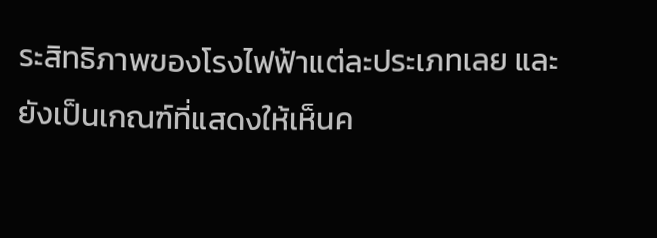ระสิทธิภาพของโรงไฟฟ้าแต่ละประเภทเลย และยังเป็นเกณฑ์ที่แสดงให้เห็นค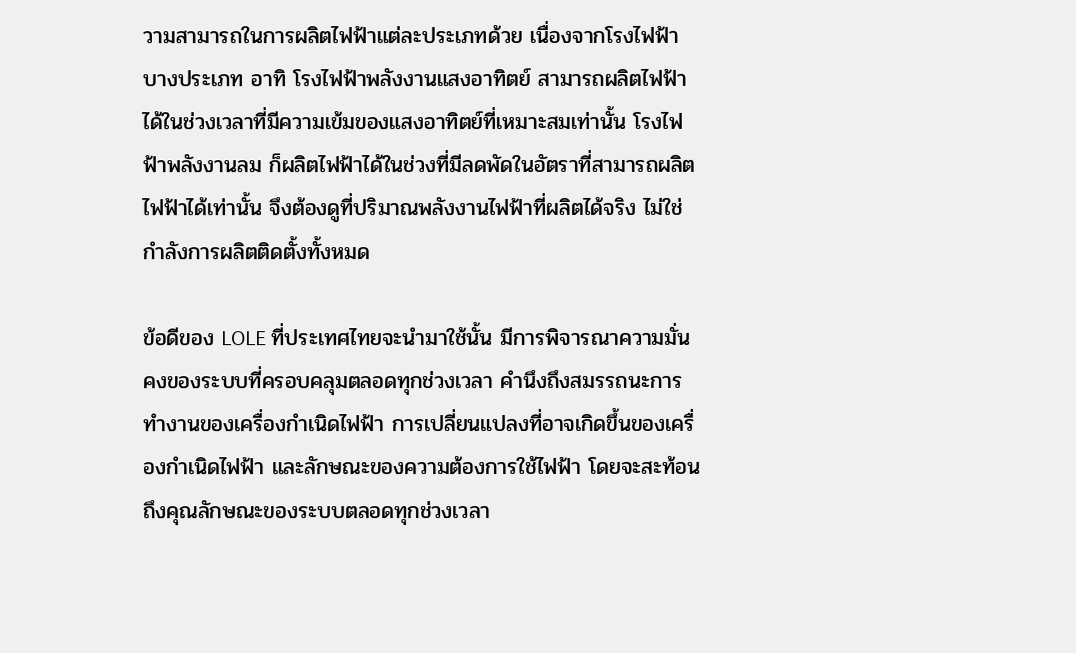วามสามารถในการผลิตไฟฟ้าแต่ละประเภทด้วย เนื่องจากโรงไฟฟ้าบางประเภท อาทิ โรงไฟฟ้าพลังงานแสงอาทิตย์ สามารถผลิตไฟฟ้าได้ในช่วงเวลาที่มีความเข้มของแสงอาทิตย์ที่เหมาะสมเท่านั้น โรงไฟฟ้าพลังงานลม ก็ผลิตไฟฟ้าได้ในช่วงที่มีลดพัดในอัตราที่สามารถผลิตไฟฟ้าได้เท่านั้น จึงต้องดูที่ปริมาณพลังงานไฟฟ้าที่ผลิตได้จริง ไม่ใช่กำลังการผลิตติดตั้งทั้งหมด

ข้อดีของ LOLE ที่ประเทศไทยจะนำมาใช้นั้น มีการพิจารณาความมั่นคงของระบบที่ครอบคลุมตลอดทุกช่วงเวลา คำนึงถึงสมรรถนะการทำงานของเครื่องกำเนิดไฟฟ้า การเปลี่ยนแปลงที่อาจเกิดขึ้นของเครื่องกำเนิดไฟฟ้า และลักษณะของความต้องการใช้ไฟฟ้า โดยจะสะท้อนถึงคุณลักษณะของระบบตลอดทุกช่วงเวลา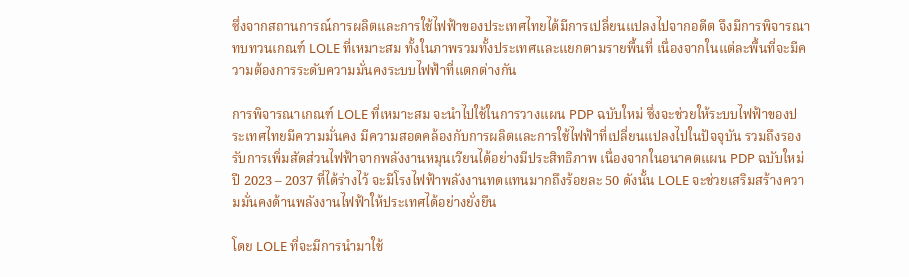ซึ่งจากสถานการณ์การผลิตและการใช้ไฟฟ้าของประเทศไทยได้มีการเปลี่ยนแปลงไปจากอดีต จึงมีการพิจารณาทบทวนเกณฑ์ LOLE ที่เหมาะสม ทั้งในภาพรวมทั้งประเทศและแยกตามรายพื้นที่ เนื่องจากในแต่ละพื้นที่จะมีความต้องการระดับความมั่นคงระบบไฟฟ้าที่แตกต่างกัน

การพิจารณาเกณฑ์ LOLE ที่เหมาะสม จะนำไปใช้ในการวางแผน PDP ฉบับใหม่ ซึ่งจะช่วยให้ระบบไฟฟ้าของประเทศไทยมีความมั่นคง มีความสอดคล้องกับการผลิตและการใช้ไฟฟ้าที่เปลี่ยนแปลงไปในปัจจุบัน รวมถึงรองรับการเพิ่มสัดส่วนไฟฟ้าจากพลังงานหมุนเวียนได้อย่างมีประสิทธิภาพ เนื่องจากในอนาคตแผน PDP ฉบับใหม่ ปี 2023 – 2037 ที่ได้ร่างไว้ จะมีโรงไฟฟ้าพลังงานทดแทนมากถึงร้อยละ 50 ดังนั้น LOLE จะช่วยเสริมสร้างความมั่นคงด้านพลังงานไฟฟ้าให้ประเทศได้อย่างยั่งยืน

โดย LOLE ที่จะมีการนำมาใช้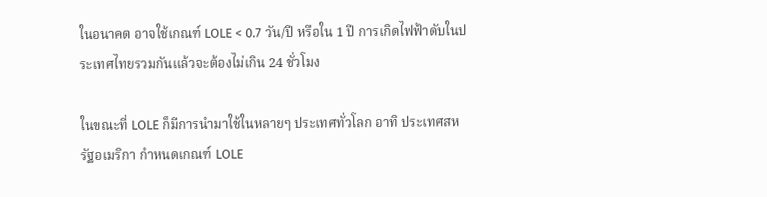ในอนาคต อาจใช้เกณฑ์ LOLE < 0.7 วัน/ปี หรือใน 1 ปี การเกิดไฟฟ้าดับในประเทศไทยรวมกันแล้วจะต้องไม่เกิน 24 ชั่วโมง

ในขณะที่ LOLE ก็มีการนำมาใช้ในหลายๆ ประเทศทั่วโลก อาทิ ประเทศสหรัฐอเมริกา กำหนดเกณฑ์ LOLE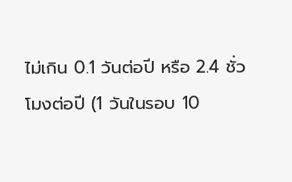ไม่เกิน 0.1 วันต่อปี หรือ 2.4 ชั่วโมงต่อปี (1 วันในรอบ 10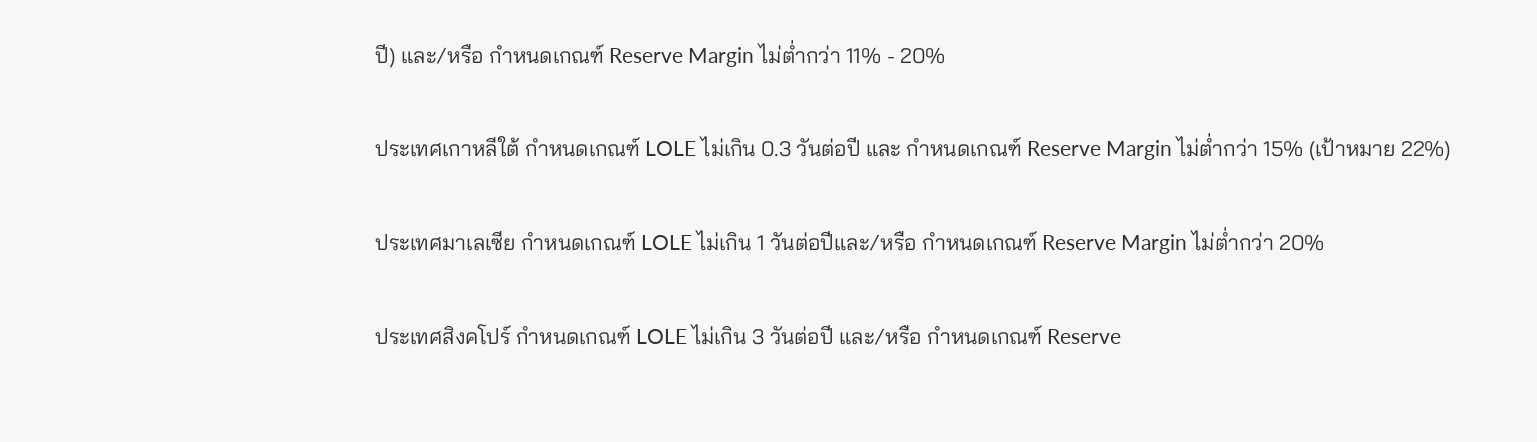ปี) และ/หรือ กำหนดเกณฑ์ Reserve Margin ไม่ต่ำกว่า 11% - 20%

ประเทศเกาหลีใต้ กำหนดเกณฑ์ LOLE ไม่เกิน 0.3 วันต่อปี และ กำหนดเกณฑ์ Reserve Margin ไม่ต่ำกว่า 15% (เป้าหมาย 22%)

ประเทศมาเลเซีย กำหนดเกณฑ์ LOLE ไม่เกิน 1 วันต่อปีและ/หรือ กำหนดเกณฑ์ Reserve Margin ไม่ต่ำกว่า 20%

ประเทศสิงคโปร์ กำหนดเกณฑ์ LOLE ไม่เกิน 3 วันต่อปี และ/หรือ กำหนดเกณฑ์ Reserve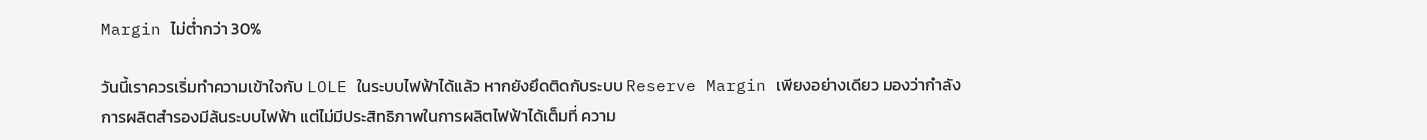Margin ไม่ต่ำกว่า 30%

วันนี้เราควรเริ่มทำความเข้าใจกับ LOLE ในระบบไฟฟ้าได้แล้ว หากยังยึดติดกับระบบ Reserve Margin เพียงอย่างเดียว มองว่ากำลังการผลิตสำรองมีล้นระบบไฟฟ้า แต่ไม่มีประสิทธิภาพในการผลิตไฟฟ้าได้เต็มที่ ความ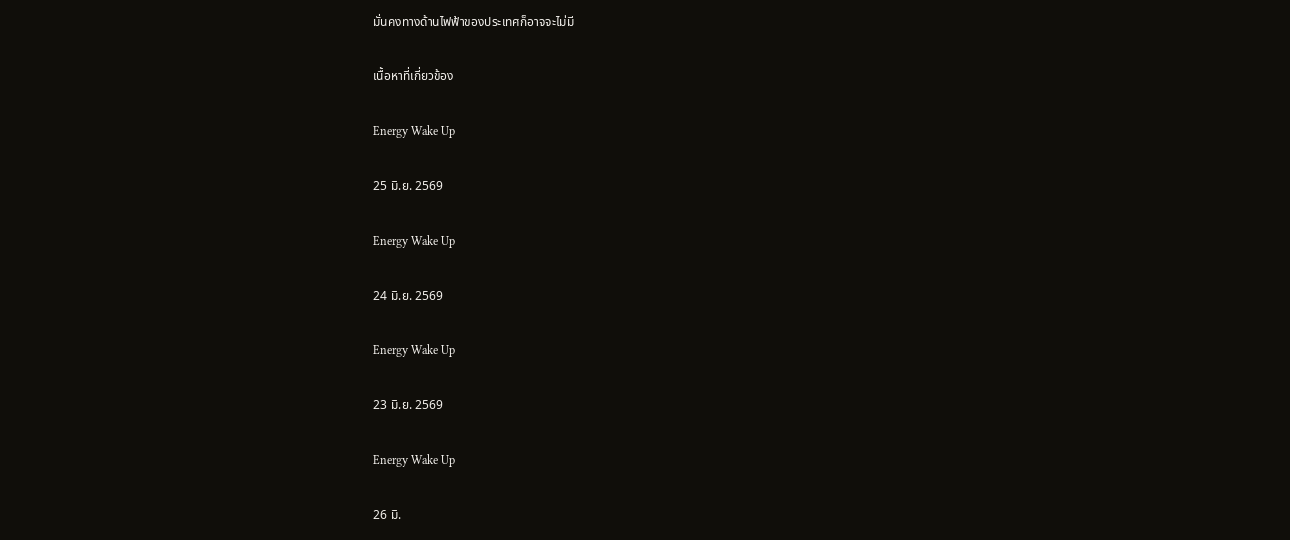มั่นคงทางด้านไฟฟ้าของประเทศก็อาจจะไม่มี

เนื้อหาที่เกี่ยวข้อง

Energy Wake Up

25 มิ.ย. 2569

Energy Wake Up

24 มิ.ย. 2569

Energy Wake Up

23 มิ.ย. 2569

Energy Wake Up

26 มิ.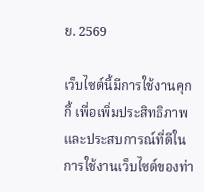ย. 2569

เว็บไซต์นี้มีการใช้งานคุกกี้ เพื่อเพิ่มประสิทธิภาพและประสบการณ์ที่ดีในการใช้งานเว็บไซต์ของท่า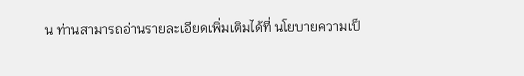น ท่านสามารถอ่านรายละเอียดเพิ่มเติมได้ที่ นโยบายความเป็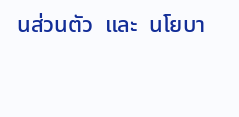นส่วนตัว  และ  นโยบา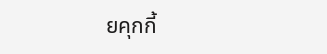ยคุกกี้